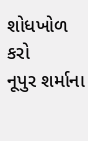શોધખોળ કરો
નૂપુર શર્માના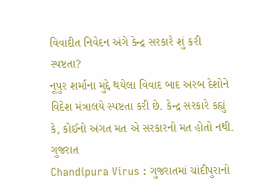વિવાદીત નિવેદન અંગે કેન્દ્ર સરકારે શું કરી સ્પષ્ટતા?
નૂપુર શર્માના મુદ્દે થયેલા વિવાદ બાદ અરબ દેશોને વિદેશ મંત્રાલયે સ્પષ્ટતા કરી છે. કેન્દ્ર સરકારે કહ્યું કે, કોઈનો અંગત મત એ સરકારનો મત હોતો નથી.
ગુજરાત
Chandipura Virus : ગુજરાતમાં ચાંદીપુરાનો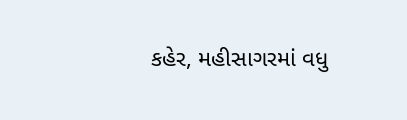કહેર, મહીસાગરમાં વધુ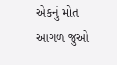એકનું મોત
આગળ જુઓ